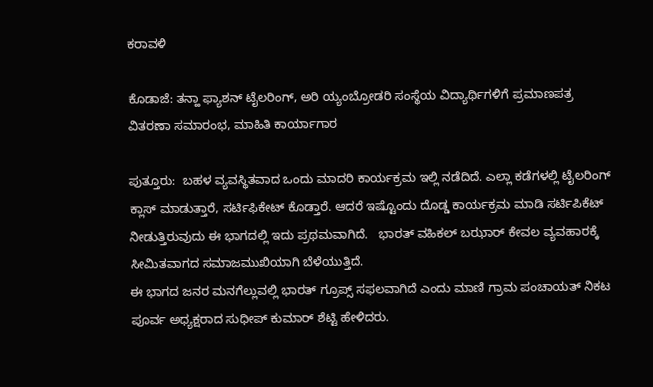ಕರಾವಳಿ

ಕೊಡಾಜೆ: ತನ್ಹಾ ಫ್ಯಾಶನ್ ಟೈಲರಿಂಗ್, ಅರಿ ಯ್ಯಂಬ್ರೋಡರಿ ಸಂಸ್ಥೆಯ ವಿದ್ಯಾರ್ಥಿಗಳಿಗೆ ಪ್ರಮಾಣಪತ್ರ ವಿತರಣಾ ಸಮಾರಂಭ, ಮಾಹಿತಿ ಕಾರ್ಯಾಗಾರ

ಪುತ್ತೂರು:  ಬಹಳ ವ್ಯವಸ್ಥಿತವಾದ ಒಂದು ಮಾದರಿ ಕಾರ್ಯಕ್ರಮ ಇಲ್ಲಿ ನಡೆದಿದೆ. ಎಲ್ಲಾ ಕಡೆಗಳಲ್ಲಿ ಟೈಲರಿಂಗ್ ಕ್ಲಾಸ್ ಮಾಡುತ್ತಾರೆ, ಸರ್ಟಿಫಿಕೇಟ್ ಕೊಡ್ತಾರೆ. ಆದರೆ ಇಷ್ಟೊಂದು ದೊಡ್ಡ ಕಾರ್ಯಕ್ರಮ ಮಾಡಿ ಸರ್ಟಿಪಿಕೆಟ್ ನೀಡುತ್ತಿರುವುದು ಈ ಭಾಗದಲ್ಲಿ ಇದು ಪ್ರಥಮವಾಗಿದೆ.   ಭಾರತ್ ವಹಿಕಲ್ ಬಝಾರ್ ಕೇವಲ ವ್ಯವಹಾರಕ್ಕೆ ಸೀಮಿತವಾಗದ ಸಮಾಜಮುಖಿಯಾಗಿ ಬೆಳೆಯುತ್ತಿದೆ.
ಈ ಭಾಗದ ಜನರ ಮನಗೆಲ್ಲುವಲ್ಲಿ ಭಾರತ್ ಗ್ರೂಪ್ಸ್ ಸಫಲವಾಗಿದೆ ಎಂದು ಮಾಣಿ‌ ಗ್ರಾಮ ಪಂಚಾಯತ್ ನಿಕಟ ಪೂರ್ವ ಅಧ್ಯಕ್ಷರಾದ ಸುಧೀಪ್ ಕುಮಾರ್ ಶೆಟ್ಟಿ ಹೇಳಿದರು.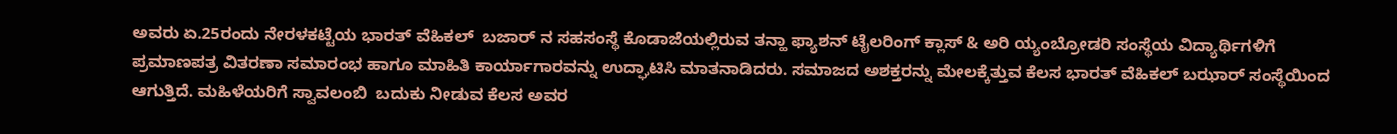ಅವರು ಏ.25ರಂದು ನೇರಳಕಟ್ಟೆಯ ಭಾರತ್ ವೆಹಿಕಲ್  ಬಜಾರ್ ನ ಸಹಸಂಸ್ಥೆ ಕೊಡಾಜೆಯಲ್ಲಿರುವ ತನ್ಹಾ ಫ್ಯಾಶನ್ ಟೈಲರಿಂಗ್ ಕ್ಲಾಸ್ & ಅರಿ ಯ್ಯಂಬ್ರೋಡರಿ ಸಂಸ್ಥೆಯ ವಿದ್ಯಾರ್ಥಿಗಳಿಗೆ ಪ್ರಮಾಣಪತ್ರ ವಿತರಣಾ ಸಮಾರಂಭ ಹಾಗೂ‌ ಮಾಹಿತಿ ಕಾರ್ಯಾಗಾರವನ್ನು ಉದ್ಘಾಟಿಸಿ ಮಾತನಾಡಿದರು. ಸಮಾಜದ ಅಶಕ್ತರನ್ನು ಮೇಲಕ್ಕೆತ್ತುವ ಕೆಲಸ ಭಾರತ್ ವೆಹಿಕಲ್ ಬಝಾರ್ ಸಂಸ್ಥೆಯಿಂದ ಆಗುತ್ತಿದೆ. ಮಹಿಳೆಯರಿಗೆ ಸ್ವಾವಲಂಬಿ  ಬದುಕು ನೀಡುವ ಕೆಲಸ ಅವರ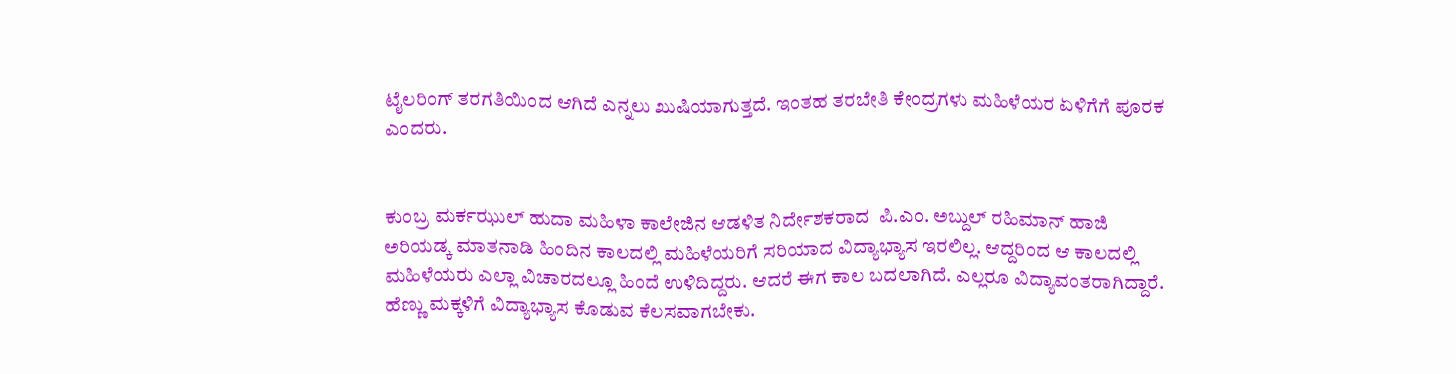ಟೈಲರಿಂಗ್ ತರಗತಿಯಿಂದ ಆಗಿದೆ ಎನ್ನಲು ಖುಷಿಯಾಗುತ್ತದೆ. ಇಂತಹ ತರಬೇತಿ ಕೇಂದ್ರಗಳು ಮಹಿಳೆಯರ ಏಳಿಗೆಗೆ ಪೂರಕ ಎಂದರು.


ಕುಂಬ್ರ ಮರ್ಕಝುಲ್ ಹುದಾ ಮಹಿಳಾ ಕಾಲೇಜಿನ ಆಡಳಿತ ನಿರ್ದೇಶಕರಾದ  ಪಿ.ಎಂ. ಅಬ್ದುಲ್ ರಹಿಮಾನ್ ಹಾಜಿ ಅರಿಯಡ್ಕ ಮಾತನಾಡಿ ಹಿಂದಿನ ಕಾಲದಲ್ಲಿ ಮಹಿಳೆಯರಿಗೆ ಸರಿಯಾದ ವಿದ್ಯಾಭ್ಯಾಸ ಇರಲಿಲ್ಲ. ಆದ್ದರಿಂದ ಆ ಕಾಲದಲ್ಲಿ ಮಹಿಳೆಯರು ಎಲ್ಲಾ ವಿಚಾರದಲ್ಲೂ ಹಿಂದೆ ಉಳಿದಿದ್ದರು. ಆದರೆ ಈಗ ಕಾಲ ಬದಲಾಗಿದೆ. ಎಲ್ಲರೂ ವಿದ್ಯಾವಂತರಾಗಿದ್ದಾರೆ. ಹೆಣ್ಣು ಮಕ್ಕಳಿಗೆ ವಿದ್ಯಾಭ್ಯಾಸ ಕೊಡುವ ಕೆಲಸವಾಗಬೇಕು.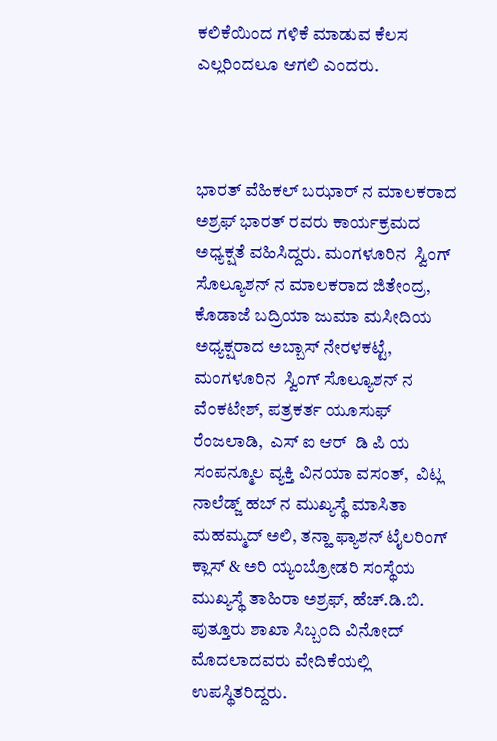ಕಲಿಕೆಯಿಂದ ಗಳಿಕೆ ಮಾಡುವ ಕೆಲಸ ಎಲ್ಲರಿಂದಲೂ ಆಗಲಿ ಎಂದರು.



ಭಾರತ್ ವೆಹಿಕಲ್ ಬಝಾರ್ ನ ಮಾಲಕರಾದ ಅಶ್ರಫ್ ಭಾರತ್ ರವರು ಕಾರ್ಯಕ್ರಮದ ಅಧ್ಯಕ್ಷತೆ ವಹಿಸಿದ್ದರು. ಮಂಗಳೂರಿನ  ಸ್ವಿಂಗ್ ಸೊಲ್ಯೂಶನ್ ನ‌ ಮಾಲಕರಾದ ಜಿತೇಂದ್ರ, ಕೊಡಾಜೆ ಬದ್ರಿಯಾ ಜುಮಾ‌ ಮಸೀದಿಯ ಅಧ್ಯಕ್ಷರಾದ ಅಬ್ಬಾಸ್ ನೇರಳಕಟ್ಟೆ, ಮಂಗಳೂರಿನ  ಸ್ವಿಂಗ್ ಸೊಲ್ಯೂಶನ್ ನ‌ ವೆಂಕಟೇಶ್, ಪತ್ರಕರ್ತ ಯೂಸುಫ್ ರೆಂಜಲಾಡಿ,  ಎಸ್ ಐ ಆರ್  ಡಿ ಪಿ ಯ ಸಂಪನ್ಮೂಲ ವ್ಯಕ್ತಿ ವಿನಯಾ ವಸಂತ್,  ವಿಟ್ಲ ನಾಲೆಡ್ಜ್ ಹಬ್ ನ ಮುಖ್ಯಸ್ಥೆ ಮಾಸಿತಾ ಮಹಮ್ಮದ್ ಅಲಿ, ತನ್ಹಾ ಫ್ಯಾಶನ್ ಟೈಲರಿಂಗ್ ಕ್ಲಾಸ್ & ಅರಿ ಯ್ಯಂಬ್ರೋಡರಿ ಸಂಸ್ಥೆಯ ಮುಖ್ಯಸ್ಥೆ ತಾಹಿರಾ ಅಶ್ರಫ್, ಹೆಚ್.ಡಿ.ಬಿ. ಪುತ್ತೂರು ಶಾಖಾ ಸಿಬ್ಬಂದಿ ವಿನೋದ್ ಮೊದಲಾದವರು ವೇದಿಕೆಯಲ್ಲಿ ಉಪಸ್ಥಿತರಿದ್ದರು.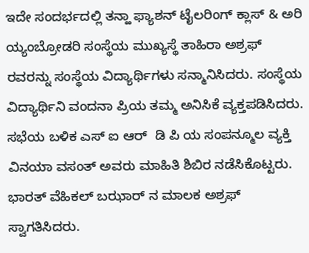ಇದೇ ಸಂದರ್ಭದಲ್ಲಿ ತನ್ಹಾ ಫ್ಯಾಶನ್ ಟೈಲರಿಂಗ್ ಕ್ಲಾಸ್ & ಅರಿ ಯ್ಯಂಬ್ರೋಡರಿ ಸಂಸ್ಥೆಯ ಮುಖ್ಯಸ್ಥೆ ತಾಹಿರಾ ಅಶ್ರಫ್ ರವರನ್ನು ಸಂಸ್ಥೆಯ ವಿದ್ಯಾರ್ಥಿಗಳು ಸನ್ಮಾನಿಸಿದರು‌. ಸಂಸ್ಥೆಯ ವಿದ್ಯಾರ್ಥಿನಿ ವಂದನಾ ಪ್ರಿಯ ತಮ್ಮ ಅನಿಸಿಕೆ ವ್ಯಕ್ತಪಡಿಸಿದರು. ಸಭೆಯ ಬಳಿಕ ಎಸ್ ಐ ಆರ್  ಡಿ ಪಿ ಯ ಸಂಪನ್ಮೂಲ ವ್ಯಕ್ತಿ ವಿನಯಾ ವಸಂತ್ ಅವರು ಮಾಹಿತಿ ಶಿಬಿರ ನಡೆಸಿಕೊಟ್ಟರು. ಭಾರತ್ ವೆಹಿಕಲ್ ಬಝಾರ್ ನ ಮಾಲಕ ಅಶ್ರಫ್ ಸ್ವಾಗತಿಸಿದರು.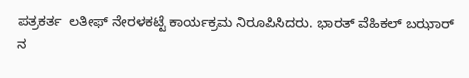ಪತ್ರಕರ್ತ  ಲತೀಫ್ ನೇರಳಕಟ್ಟೆ ಕಾರ್ಯಕ್ರಮ ನಿರೂಪಿಸಿದರು. ಭಾರತ್ ವೆಹಿಕಲ್ ಬಝಾರ್ ನ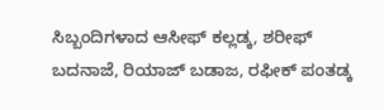ಸಿಬ್ಬಂದಿಗಳಾದ ಆಸೀಫ್ ಕಲ್ಲಡ್ಕ, ಶರೀಫ್ ಬದನಾಜೆ, ರಿಯಾಜ್ ಬಡಾಜ, ರಫೀಕ್ ಪಂತಡ್ಕ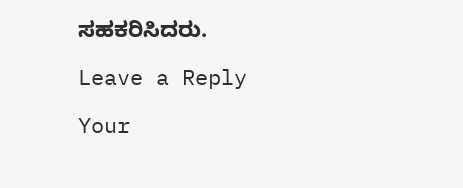ಸಹಕರಿಸಿದರು.

Leave a Reply

Your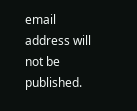email address will not be published.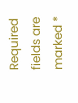Required fields are marked *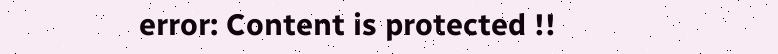error: Content is protected !!